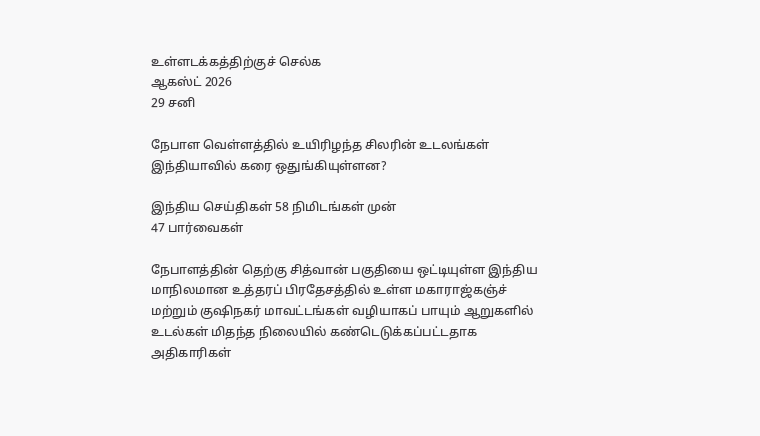உள்ளடக்கத்திற்குச் செல்க
ஆகஸ்ட் 2026
29 சனி

நேபாள வெள்ளத்தில் உயிரிழந்த சிலரின் உடலங்கள் இந்தியாவில் கரை ஒதுங்கியுள்ளன?

இந்திய செய்திகள் 58 நிமிடங்கள் முன்
47 பார்வைகள்

நேபாளத்தின் தெற்கு சித்வான் பகுதியை ஒட்டியுள்ள இந்திய மாநிலமான உத்தரப் பிரதேசத்தில் உள்ள மகாராஜ்கஞ்ச் மற்றும் குஷிநகர் மாவட்டங்கள் வழியாகப் பாயும் ஆறுகளில் உடல்கள் மிதந்த நிலையில் கண்டெடுக்கப்பட்டதாக அதிகாரிகள்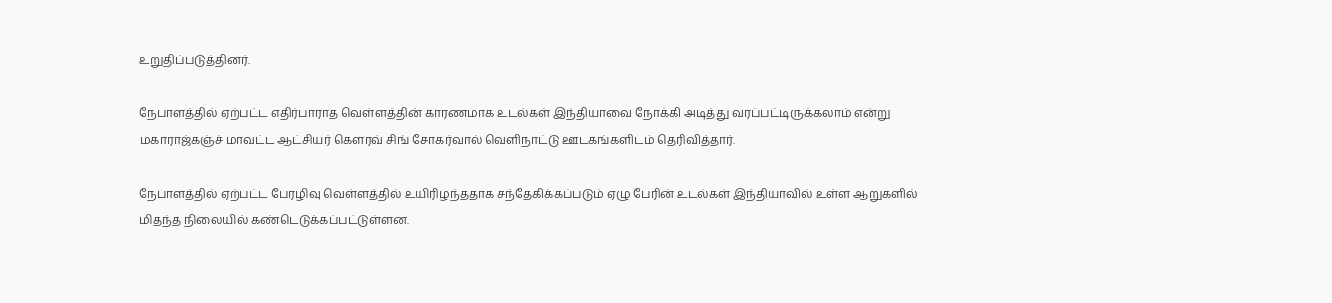உறுதிப்படுத்தினர்.

நேபாளத்தில் ஏற்பட்ட எதிர்பாராத வெள்ளத்தின் காரணமாக உடல்கள் இந்தியாவை நோக்கி அடித்து வரப்பட்டிருக்கலாம் என்று மகாராஜ்கஞ்ச் மாவட்ட ஆட்சியர் கௌரவ் சிங் சோகர்வால் வெளிநாட்டு ஊடகங்களிடம் தெரிவித்தார்.

நேபாளத்தில் ஏற்பட்ட பேரழிவு வெள்ளத்தில் உயிரிழந்ததாக சந்தேகிக்கப்படும் ஏழு பேரின் உடல்கள் இந்தியாவில் உள்ள ஆறுகளில் மிதந்த நிலையில் கண்டெடுக்கப்பட்டுள்ளன.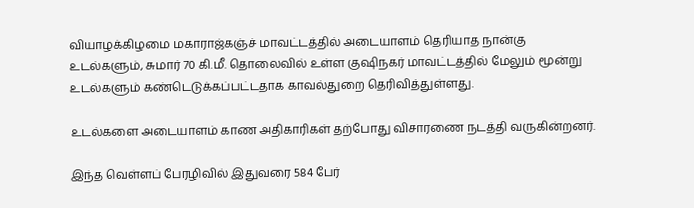வியாழக்கிழமை மகாராஜ்கஞ்ச் மாவட்டத்தில் அடையாளம் தெரியாத நான்கு உடல்களும், சுமார் 70 கி.மீ. தொலைவில் உள்ள குஷிநகர் மாவட்டத்தில் மேலும் மூன்று உடல்களும் கண்டெடுக்கப்பட்டதாக காவல்துறை தெரிவித்துள்ளது.

உடல்களை அடையாளம் காண அதிகாரிகள் தற்போது விசாரணை நடத்தி வருகின்றனர்.

இந்த வெள்ளப் பேரழிவில் இதுவரை 584 பேர்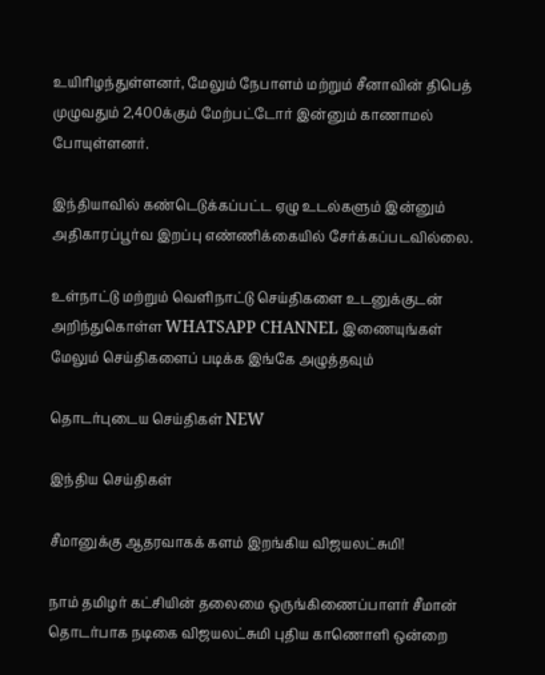உயிரிழந்துள்ளனர், மேலும் நேபாளம் மற்றும் சீனாவின் திபெத் முழுவதும் 2,400க்கும் மேற்பட்டோர் இன்னும் காணாமல் போயுள்ளனர்.

இந்தியாவில் கண்டெடுக்கப்பட்ட ஏழு உடல்களும் இன்னும் அதிகாரப்பூர்வ இறப்பு எண்ணிக்கையில் சேர்க்கப்படவில்லை.

உள்நாட்டு மற்றும் வெளிநாட்டு செய்திகளை உடனுக்குடன் அறிந்துகொள்ள WHATSAPP CHANNEL இணையுங்கள்
மேலும் செய்திகளைப் படிக்க இங்கே அழுத்தவும்

தொடர்புடைய செய்திகள் NEW

இந்திய செய்திகள்

சீமானுக்கு ஆதரவாகக் களம் இறங்கிய விஜயலட்சுமி!

நாம் தமிழர் கட்சியின் தலைமை ஒருங்கிணைப்பாளர் சீமான் தொடர்பாக நடிகை விஜயலட்சுமி புதிய காணொளி ஒன்றை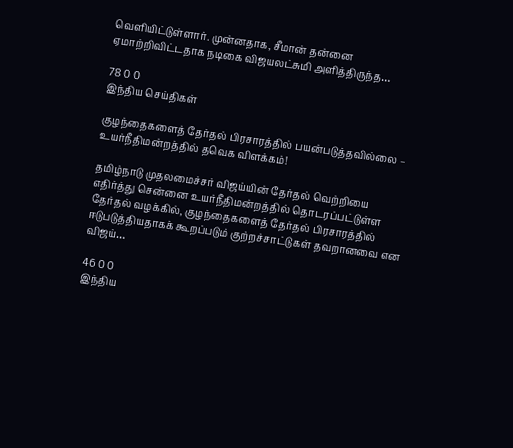வெளியிட்டுள்ளார். முன்னதாக, சீமான் தன்னை ஏமாற்றிவிட்டதாக நடிகை விஜயலட்சுமி அளித்திருந்த…

78 0 0
இந்திய செய்திகள்

குழந்தைகளைத் தேர்தல் பிரசாரத்தில் பயன்படுத்தவில்லை – உயர்நீதிமன்றத்தில் தவெக விளக்கம்!

தமிழ்நாடு முதலமைச்சர் விஜய்யின் தேர்தல் வெற்றியை எதிர்த்து சென்னை உயர்நீதிமன்றத்தில் தொடரப்பட்டுள்ள தேர்தல் வழக்கில், குழந்தைகளைத் தேர்தல் பிரசாரத்தில் ஈடுபடுத்தியதாகக் கூறப்படும் குற்றச்சாட்டுகள் தவறானவை என விஜய்…

46 0 0
இந்திய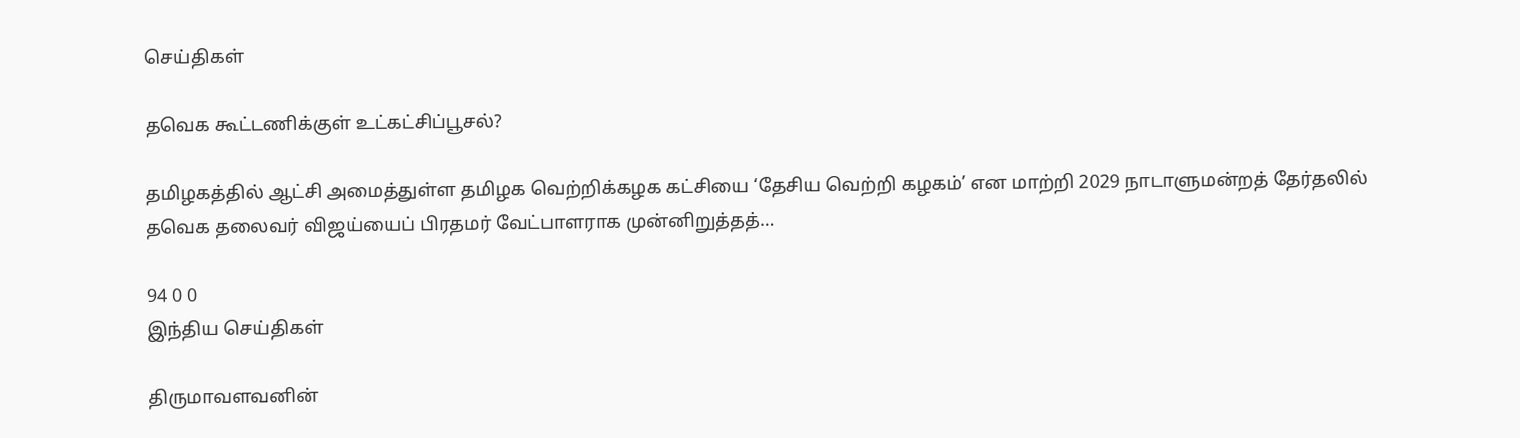செய்திகள்

தவெக கூட்டணிக்குள் உட்கட்சிப்பூசல்?

தமிழகத்தில் ஆட்சி அமைத்துள்ள தமிழக வெற்றிக்கழக கட்சியை ‘தேசிய வெற்றி கழகம்’ என மாற்றி 2029 நாடாளுமன்றத் தேர்தலில் தவெக தலைவர் விஜய்யைப் பிரதமர் வேட்பாளராக முன்னிறுத்தத்…

94 0 0
இந்திய செய்திகள்

திருமாவளவனின்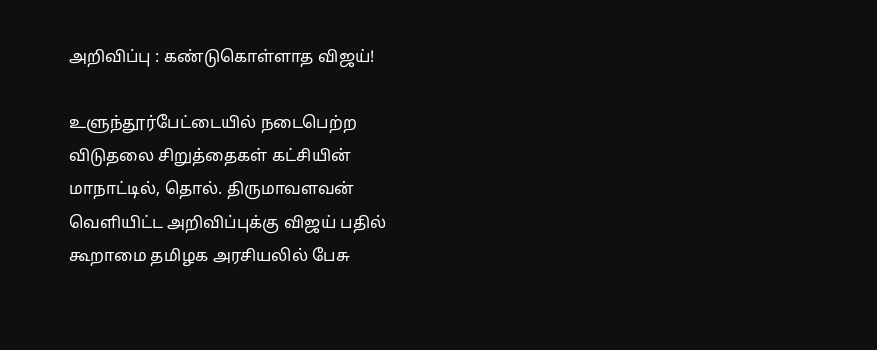அறிவிப்பு : கண்டுகொள்ளாத விஜய்!

உளுந்தூர்பேட்டையில் நடைபெற்ற விடுதலை சிறுத்தைகள் கட்சியின் மாநாட்டில், தொல். திருமாவளவன் வெளியிட்ட அறிவிப்புக்கு விஜய் பதில் கூறாமை தமிழக அரசியலில் பேசு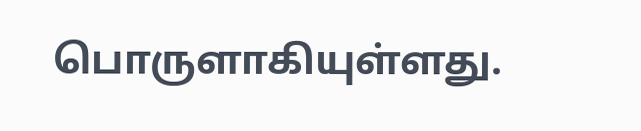பொருளாகியுள்ளது.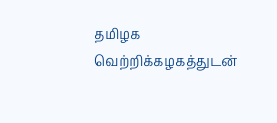தமிழக வெற்றிக்கழகத்துடன்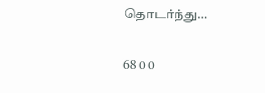தொடர்ந்து…

68 0 0